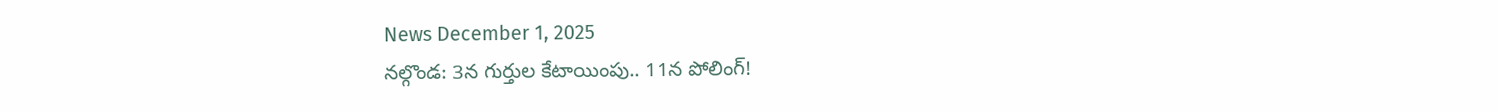News December 1, 2025
నల్గొండ: 3న గుర్తుల కేటాయింపు.. 11న పోలింగ్!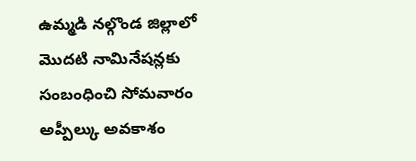ఉమ్మడి నల్గొండ జిల్లాలో మొదటి నామినేషన్లకు సంబంధించి సోమవారం అప్పీల్కు అవకాశం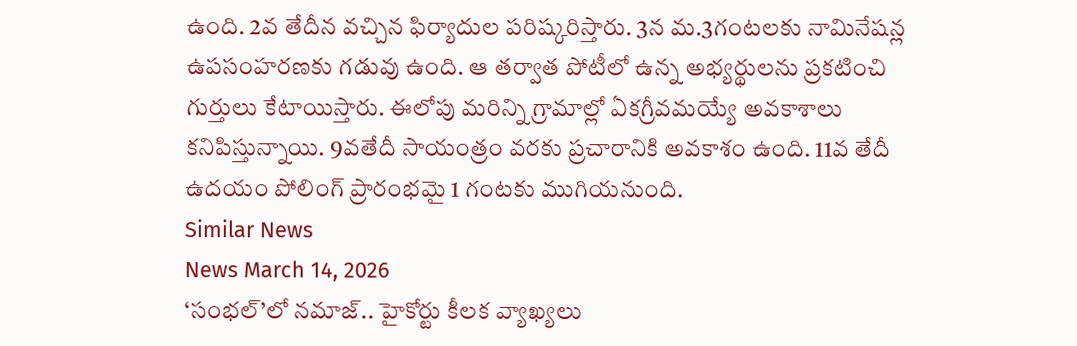ఉంది. 2వ తేదీన వచ్చిన ఫిర్యాదుల పరిష్కరిస్తారు. 3న మ.3గంటలకు నామినేషన్ల ఉపసంహరణకు గడువు ఉంది. ఆ తర్వాత పోటీలో ఉన్న అభ్యర్థులను ప్రకటించి గుర్తులు కేటాయిస్తారు. ఈలోపు మరిన్ని గ్రామాల్లో ఏకగ్రీవమయ్యే అవకాశాలు కనిపిస్తున్నాయి. 9వతేదీ సాయంత్రం వరకు ప్రచారానికి అవకాశం ఉంది. 11వ తేదీ ఉదయం పోలింగ్ ప్రారంభమై 1 గంటకు ముగియనుంది.
Similar News
News March 14, 2026
‘సంభల్’లో నమాజ్.. హైకోర్టు కీలక వ్యాఖ్యలు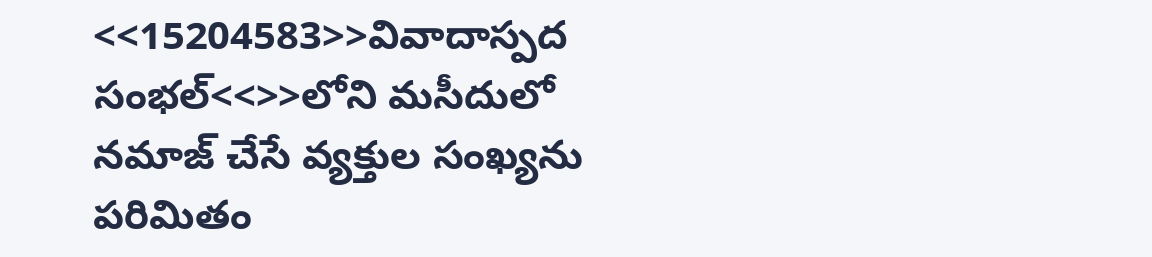<<15204583>>వివాదాస్పద సంభల్<<>>లోని మసీదులో నమాజ్ చేసే వ్యక్తుల సంఖ్యను పరిమితం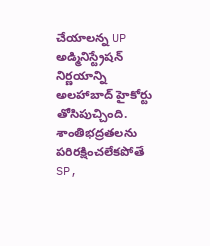చేయాలన్న UP అడ్మినిస్ట్రేషన్ నిర్ణయాన్ని అలహాబాద్ హైకోర్టు తోసిపుచ్చింది. శాంతిభద్రతలను పరిరక్షించలేకపోతే SP,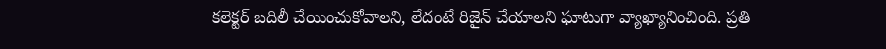కలెక్టర్ బదిలీ చేయించుకోవాలని, లేదంటే రిజైన్ చేయాలని ఘాటుగా వ్యాఖ్యానించింది. ప్రతి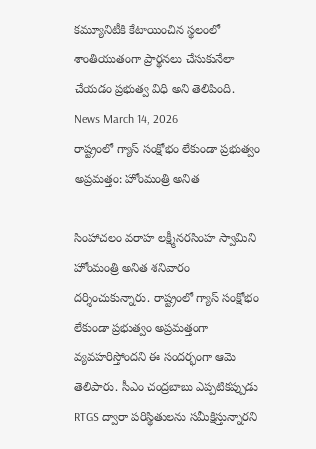కమ్యూనిటీకి కేటాయించిన స్థలంలో శాంతియుతంగా ప్రార్థనలు చేసుకునేలా చేయడం ప్రభుత్వ విధి అని తెలిపింది.
News March 14, 2026
రాష్ట్రంలో గ్యాస్ సంక్షోభం లేకుండా ప్రభుత్వం అప్రమత్తం: హోంమంత్రి అనిత

సింహాచలం వరాహ లక్ష్మీనరసింహ స్వామిని హోంమంత్రి అనిత శనివారం దర్శించుకున్నారు. రాష్ట్రంలో గ్యాస్ సంక్షోభం లేకుండా ప్రభుత్వం అప్రమత్తంగా వ్యవహరిస్తోందని ఈ సందర్భంగా ఆమె తెలిపారు. సీఎం చంద్రబాబు ఎప్పటికప్పుడు RTGS ద్వారా పరిస్థితులను సమీక్షిస్తున్నారని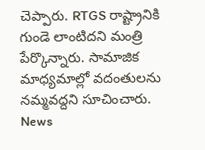చెప్పారు. RTGS రాష్ట్రానికి గుండె లాంటిదని మంత్రి పేర్కొన్నారు. సామాజిక మాధ్యమాల్లో వదంతులను నమ్మవద్దని సూచించారు.
News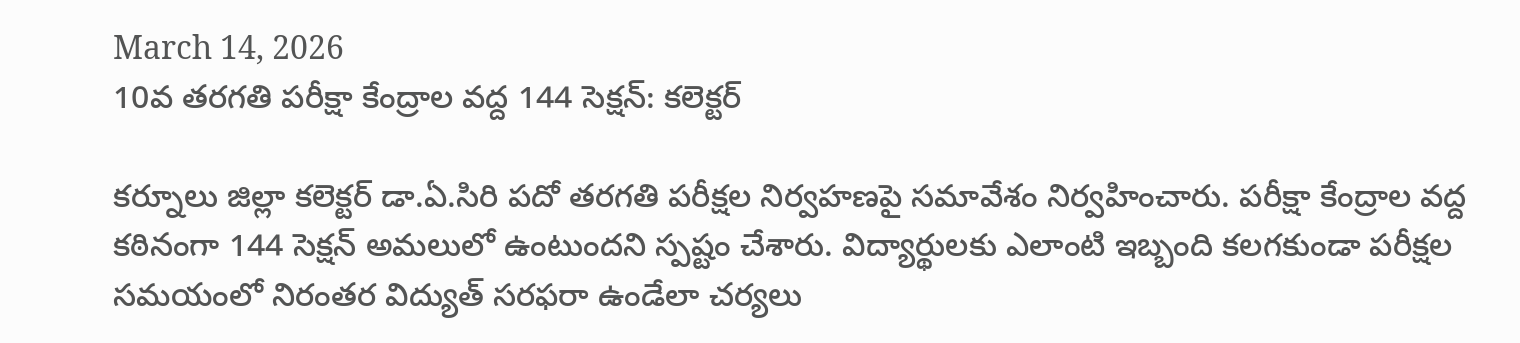March 14, 2026
10వ తరగతి పరీక్షా కేంద్రాల వద్ద 144 సెక్షన్: కలెక్టర్

కర్నూలు జిల్లా కలెక్టర్ డా.ఏ.సిరి పదో తరగతి పరీక్షల నిర్వహణపై సమావేశం నిర్వహించారు. పరీక్షా కేంద్రాల వద్ద కఠినంగా 144 సెక్షన్ అమలులో ఉంటుందని స్పష్టం చేశారు. విద్యార్థులకు ఎలాంటి ఇబ్బంది కలగకుండా పరీక్షల సమయంలో నిరంతర విద్యుత్ సరఫరా ఉండేలా చర్యలు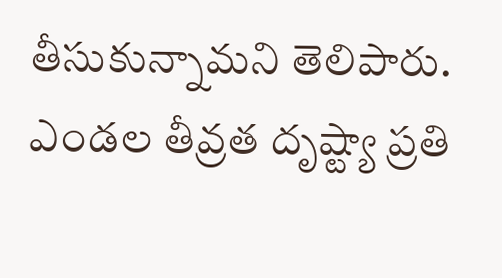తీసుకున్నామని తెలిపారు. ఎండల తీవ్రత దృష్ట్యా ప్రతి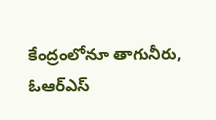కేంద్రంలోనూ తాగునీరు, ఓఆర్ఎస్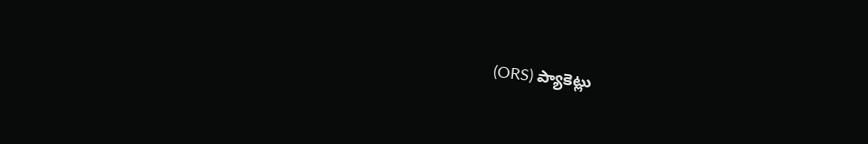(ORS) ప్యాకెట్లు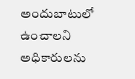అందుబాటులో ఉంచాలని అధికారులను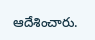ఆదేశించారు.